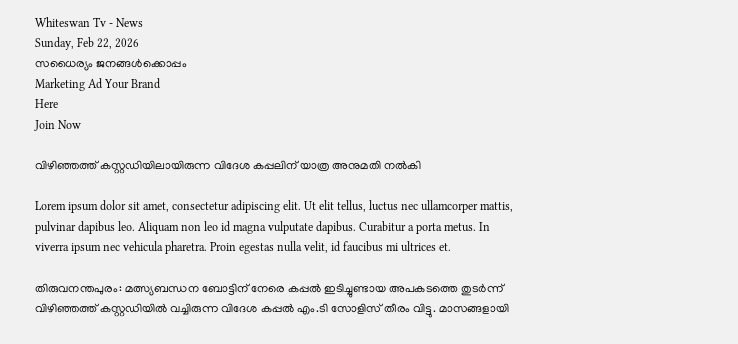Whiteswan Tv - News
Sunday, Feb 22, 2026
സധൈര്യം ജനങ്ങൾക്കൊപ്പം
Marketing Ad Your Brand
Here
Join Now

വിഴിഞ്ഞത്ത് കസ്റ്റഡിയിലായിരുന്ന വിദേശ കപ്പലിന് യാത്ര അനുമതി നൽകി

Lorem ipsum dolor sit amet, consectetur adipiscing elit. Ut elit tellus, luctus nec ullamcorper mattis, pulvinar dapibus leo. Aliquam non leo id magna vulputate dapibus. Curabitur a porta metus. In viverra ipsum nec vehicula pharetra. Proin egestas nulla velit, id faucibus mi ultrices et.

തിരുവനന്തപുരം: മത്സ്യബന്ധന ബോട്ടിന് നേരെ കപ്പൽ ഇടിച്ചുണ്ടായ അപകടത്തെ തുടർന്ന് വിഴിഞ്ഞത്ത് കസ്റ്റഡിയിൽ വച്ചിരുന്ന വിദേശ കപ്പൽ എം.ടി സോളിസ് തീരം വിട്ടു. മാസങ്ങളായി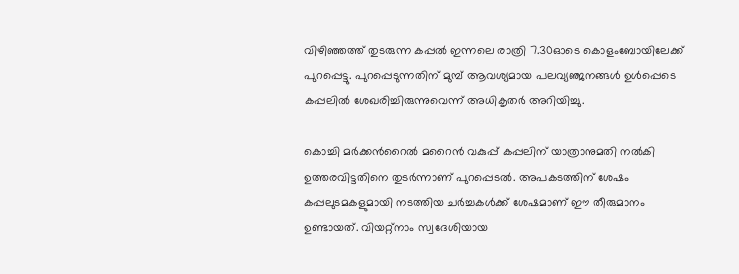വിഴിഞ്ഞത്ത് തുടരുന്ന കപ്പൽ ഇന്നലെ രാത്രി 7.30ഓടെ കൊളംബോയിലേക്ക് പുറപ്പെട്ടു. പുറപ്പെടുന്നതിന് മുമ്പ് ആവശ്യമായ പലവ്യഞ്ജനങ്ങൾ ഉൾപ്പെടെ കപ്പലിൽ ശേഖരിച്ചിരുന്നുവെന്ന് അധികൃതർ അറിയിച്ചു.

കൊച്ചി മർക്കൻറൈൽ മറൈൻ വകുപ്പ് കപ്പലിന് യാത്രാനുമതി നൽകി ഉത്തരവിട്ടതിനെ തുടർന്നാണ് പുറപ്പെടൽ. അപകടത്തിന് ശേഷം കപ്പലുടമകളുമായി നടത്തിയ ചർച്ചകൾക്ക് ശേഷമാണ് ഈ തീരുമാനം ഉണ്ടായത്. വിയറ്റ്നാം സ്വദേശിയായ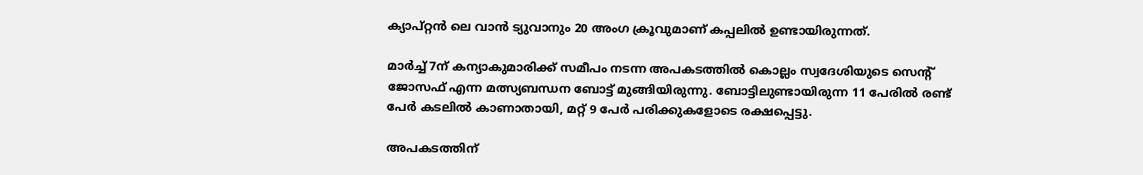ക്യാപ്റ്റൻ ലെ വാൻ ട്യുവാനും 20 അംഗ ക്രൂവുമാണ് കപ്പലിൽ ഉണ്ടായിരുന്നത്.

മാർച്ച് 7ന് കന്യാകുമാരിക്ക് സമീപം നടന്ന അപകടത്തിൽ കൊല്ലം സ്വദേശിയുടെ സെന്റ് ജോസഫ് എന്ന മത്സ്യബന്ധന ബോട്ട് മുങ്ങിയിരുന്നു. ബോട്ടിലുണ്ടായിരുന്ന 11 പേരിൽ രണ്ട് പേർ കടലിൽ കാണാതായി, മറ്റ് 9 പേർ പരിക്കുകളോടെ രക്ഷപ്പെട്ടു.

അപകടത്തിന്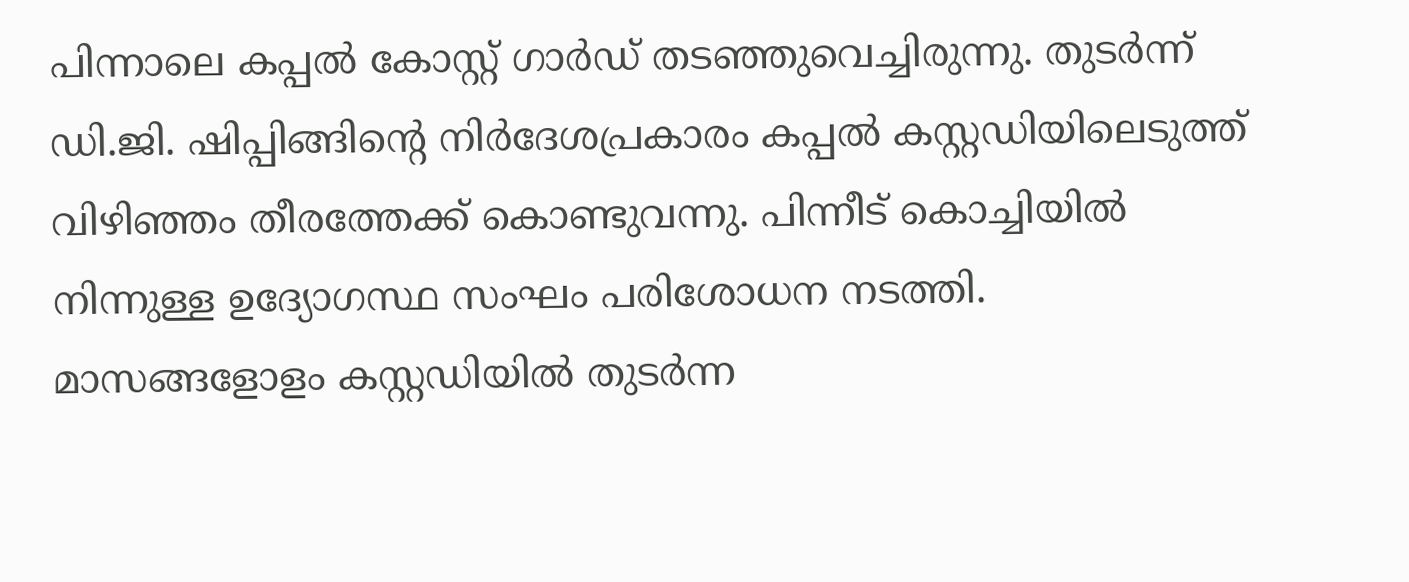പിന്നാലെ കപ്പൽ കോസ്റ്റ് ഗാർഡ് തടഞ്ഞുവെച്ചിരുന്നു. തുടർന്ന് ഡി.ജി. ഷിപ്പിങ്ങിന്റെ നിർദേശപ്രകാരം കപ്പൽ കസ്റ്റഡിയിലെടുത്ത് വിഴിഞ്ഞം തീരത്തേക്ക് കൊണ്ടുവന്നു. പിന്നീട് കൊച്ചിയിൽ നിന്നുള്ള ഉദ്യോഗസ്ഥ സംഘം പരിശോധന നടത്തി. മാസങ്ങളോളം കസ്റ്റഡിയിൽ തുടർന്ന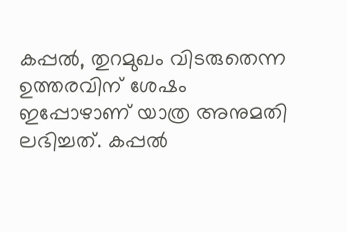കപ്പൽ, തുറമുഖം വിടരുതെന്ന ഉത്തരവിന് ശേഷം ഇപ്പോഴാണ് യാത്ര അനുമതി ലഭിച്ചത്. കപ്പൽ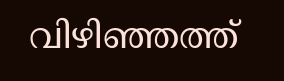വിഴിഞ്ഞത്ത്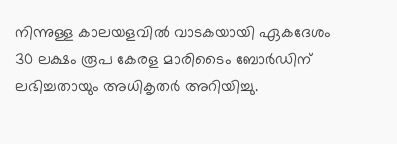നിന്നുള്ള കാലയളവിൽ വാടകയായി ഏകദേശം 30 ലക്ഷം രൂപ കേരള മാരിടൈം ബോർഡിന് ലഭിച്ചതായും അധികൃതർ അറിയിച്ചു.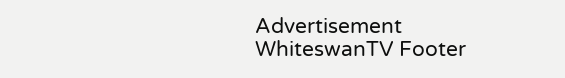Advertisement
WhiteswanTV Footer